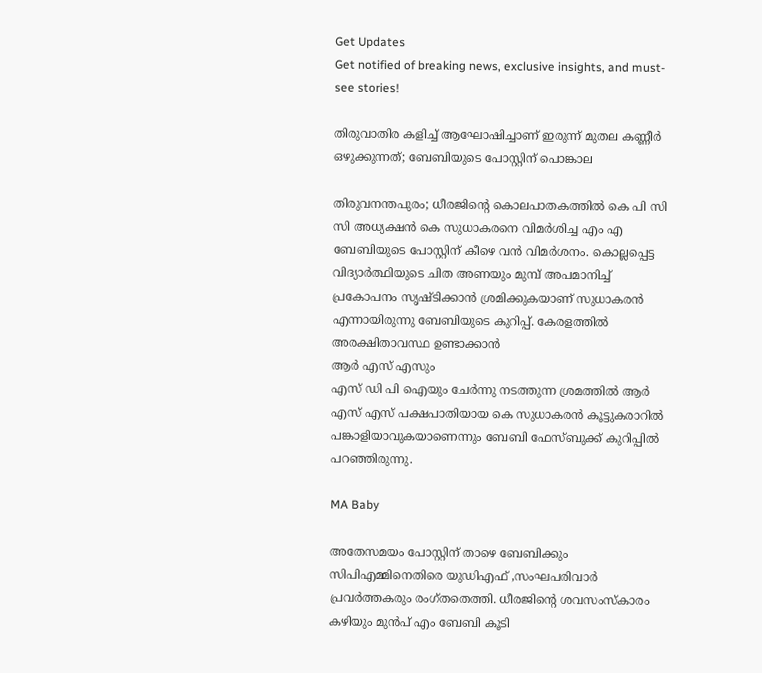Get Updates
Get notified of breaking news, exclusive insights, and must-see stories!

തിരുവാതിര കളിച്ച് ആഘോഷിച്ചാണ് ഇരുന്ന് മുതല കണ്ണീർ ഒഴുക്കുന്നത്; ബേബിയുടെ പോസ്റ്റിന് പൊങ്കാല

തിരുവനന്തപുരം; ധീരജിന്റെ കൊലപാതകത്തിൽ കെ പി സി സി അധ്യക്ഷൻ കെ സുധാകരനെ വിമർശിച്ച എം എ ബേബിയുടെ പോസ്റ്റിന് കീഴെ വൻ വിമർശനം. കൊല്ലപ്പെട്ട വിദ്യാർത്ഥിയുടെ ചിത അണയും മുമ്പ് അപമാനിച്ച് പ്രകോപനം സൃഷ്ടിക്കാൻ ശ്രമിക്കുകയാണ് സുധാകരൻ എന്നായിരുന്നു ബേബിയുടെ കുറിപ്പ്. കേരളത്തിൽ അരക്ഷിതാവസ്ഥ ഉണ്ടാക്കാൻ
ആർ എസ് എസും
എസ് ഡി പി ഐയും ചേർന്നു നടത്തുന്ന ശ്രമത്തിൽ ആർ എസ് എസ് പക്ഷപാതിയായ കെ സുധാകരൻ കൂട്ടുകരാറിൽ പങ്കാളിയാവുകയാണെന്നും ബേബി ഫേസ്ബുക്ക് കുറിപ്പിൽ പറഞ്ഞിരുന്നു.

MA Baby

അതേസമയം പോസ്റ്റിന് താഴെ ബേബിക്കും സിപിഎമ്മിനെതിരെ യുഡിഎഫ് ,സംഘപരിവാർ പ്രവർത്തകരും രംഗ്തതെത്തി. ധീരജിന്റെ ശവസംസ്കാരം കഴിയും മുൻപ് എം ബേബി കൂടി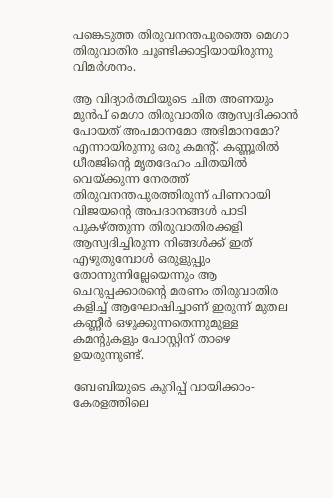പങ്കെടുത്ത തിരുവനന്തപുരത്തെ മെഗാ തിരുവാതിര ചൂണ്ടിക്കാട്ടിയായിരുന്നു വിമർശനം.

ആ വിദ്യാർത്ഥിയുടെ ചിത അണയും മുൻപ് മെഗാ തിരുവാതിര ആസ്വദിക്കാൻ പോയത് അപമാനമോ അഭിമാനമോ? എന്നായിരുന്നു ഒരു കമന്റ്. കണ്ണൂരിൽ ധീരജിന്റെ മൃതദേഹം ചിതയിൽ വെയ്ക്കുന്ന നേരത്ത് തിരുവനന്തപുരത്തിരുന്ന് പിണറായി വിജയന്റെ അപദാനങ്ങൾ പാടി പുകഴ്ത്തുന്ന തിരുവാതിരക്കളി ആസ്വദിച്ചിരുന്ന നിങ്ങൾക്ക് ഇത്‌ എഴുതുമ്പോൾ ഒരുളുപ്പും തോന്നുന്നില്ലേയെന്നും ആ ചെറുപ്പക്കാരന്റെ മരണം തിരുവാതിര കളിച്ച് ആഘോഷിച്ചാണ് ഇരുന്ന് മുതല കണ്ണീർ ഒഴുക്കുന്നതെന്നുമുള്ള കമന്റുകളും പോസ്റ്റിന് താഴെ ഉയരുന്നുണ്ട്.

ബേബിയുടെ കുറിപ്പ് വായിക്കാം-കേരളത്തിലെ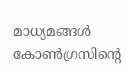മാധ്യമങ്ങൾ കോൺഗ്രസിന്റെ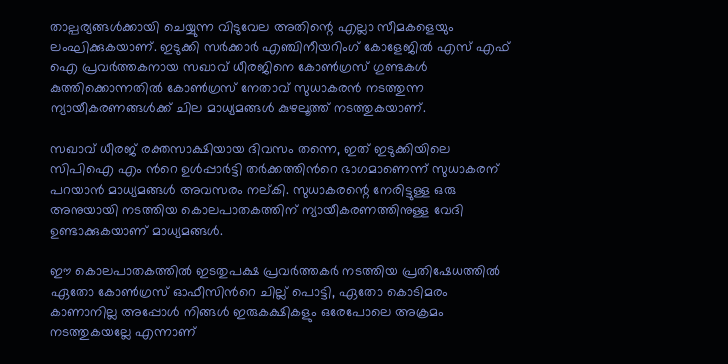താല്പര്യങ്ങൾക്കായി ചെയ്യുന്ന വിടുവേല അതിന്റെ എല്ലാ സീമകളെയും ലംഘിക്കുകയാണ്. ഇടുക്കി സർക്കാർ എഞ്ചിനീയറിംഗ് കോളേജിൽ എസ് എഫ് ഐ പ്രവർത്തകനായ സഖാവ് ധീരജിനെ കോൺഗ്രസ് ഗുണ്ടകൾ കുത്തിക്കൊന്നതിൽ കോൺഗ്രസ് നേതാവ് സുധാകരൻ നടത്തുന്ന ന്യായീകരണങ്ങൾക്ക് ചില മാധ്യമങ്ങൾ കുഴലൂത്ത് നടത്തുകയാണ്.

സഖാവ് ധീരജ് രക്തസാക്ഷിയായ ദിവസം തന്നെ, ഇത് ഇടുക്കിയിലെ സിപിഐ എം ൻറെ ഉൾപ്പാർട്ടി തർക്കത്തിൻറെ ഭാഗമാണെന്ന് സുധാകരന് പറയാൻ മാധ്യമങ്ങൾ അവസരം നല്കി. സുധാകരന്റെ നേരിട്ടുള്ള ഒരു അനുയായി നടത്തിയ കൊലപാതകത്തിന് ന്യായീകരണത്തിനുള്ള വേദി ഉണ്ടാക്കുകയാണ് മാധ്യമങ്ങൾ.

ഈ കൊലപാതകത്തിൽ ഇടതുപക്ഷ പ്രവർത്തകർ നടത്തിയ പ്രതിഷേധത്തിൽ ഏതോ കോൺഗ്രസ് ഓഫീസിൻറെ ചില്ല് പൊട്ടി, ഏതോ കൊടിമരം കാണാനില്ല അപ്പോൾ നിങ്ങൾ ഇരുകക്ഷികളും ഒരേപോലെ അക്രമം നടത്തുകയല്ലേ എന്നാണ്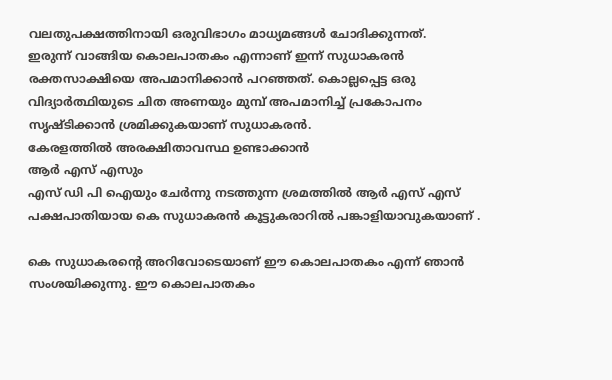വലതുപക്ഷത്തിനായി ഒരുവിഭാഗം മാധ്യമങ്ങൾ ചോദിക്കുന്നത്.
ഇരുന്ന് വാങ്ങിയ കൊലപാതകം എന്നാണ് ഇന്ന് സുധാകരൻ രക്തസാക്ഷിയെ അപമാനിക്കാൻ പറഞ്ഞത്. കൊല്ലപ്പെട്ട ഒരു വിദ്യാർത്ഥിയുടെ ചിത അണയും മുമ്പ് അപമാനിച്ച് പ്രകോപനം സൃഷ്ടിക്കാൻ ശ്രമിക്കുകയാണ് സുധാകരൻ.
കേരളത്തിൽ അരക്ഷിതാവസ്ഥ ഉണ്ടാക്കാൻ
ആർ എസ് എസും
എസ് ഡി പി ഐയും ചേർന്നു നടത്തുന്ന ശ്രമത്തിൽ ആർ എസ് എസ് പക്ഷപാതിയായ കെ സുധാകരൻ കൂട്ടുകരാറിൽ പങ്കാളിയാവുകയാണ് .

കെ സുധാകരന്റെ അറിവോടെയാണ് ഈ കൊലപാതകം എന്ന് ഞാൻ സംശയിക്കുന്നു. ഈ കൊലപാതകം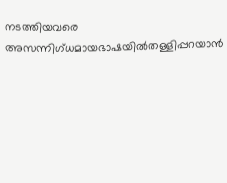നടത്തിയവരെ അസന്നിഗ്ധമായഭാഷയിൽതള്ളിപ്പറയാൻ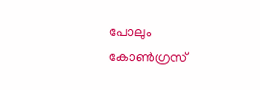പോലും കോൺഗ്രസ്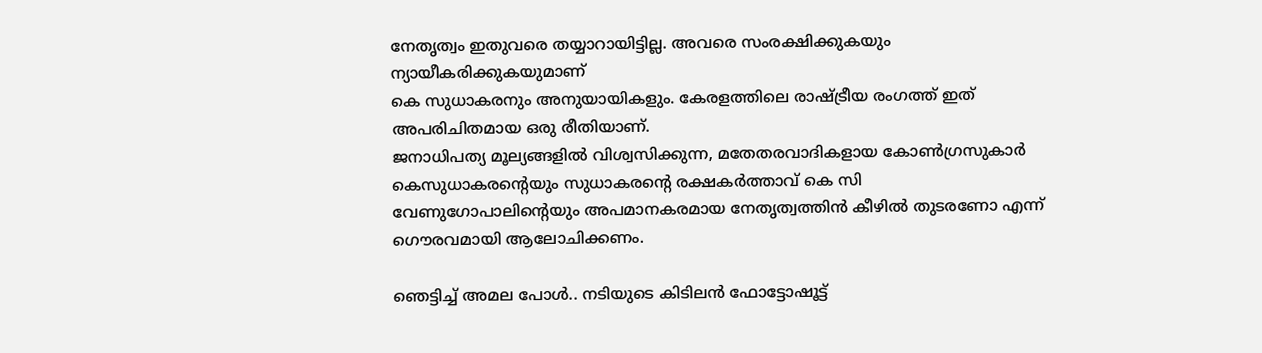നേതൃത്വം ഇതുവരെ തയ്യാറായിട്ടില്ല. അവരെ സംരക്ഷിക്കുകയും ന്യായീകരിക്കുകയുമാണ്
കെ സുധാകരനും അനുയായികളും. കേരളത്തിലെ രാഷ്ട്രീയ രംഗത്ത് ഇത് അപരിചിതമായ ഒരു രീതിയാണ്.
ജനാധിപത്യ മൂല്യങ്ങളിൽ വിശ്വസിക്കുന്ന, മതേതരവാദികളായ കോൺഗ്രസുകാർ കെസുധാകരന്റെയും സുധാകരന്റെ രക്ഷകർത്താവ് കെ സി വേണുഗോപാലിന്റെയും അപമാനകരമായ നേതൃത്വത്തിൻ കീഴിൽ തുടരണോ എന്ന് ഗൌരവമായി ആലോചിക്കണം.

ഞെട്ടിച്ച് അമല പോൾ.. നടിയുടെ കിടിലൻ ഫോട്ടോഷൂട്ട്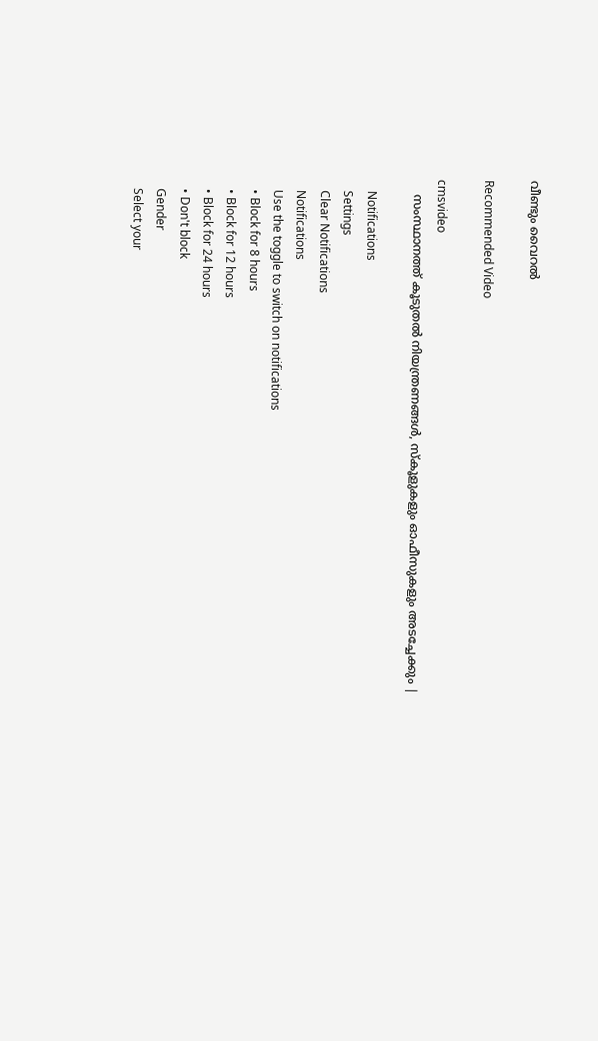വീണ്ടും വൈറൽ

Recommended Video

cmsvideo
    സംസ്ഥാനത്ത് കൂടുതല്‍ നിയന്ത്രണങ്ങള്‍, സ്‌കൂളുകളും ഓഫീസുകളും അടച്ചേക്കും |

    Notifications
    Settings
    Clear Notifications
    Notifications
    Use the toggle to switch on notifications
    • Block for 8 hours
    • Block for 12 hours
    • Block for 24 hours
    • Don't block
    Gender
    Select your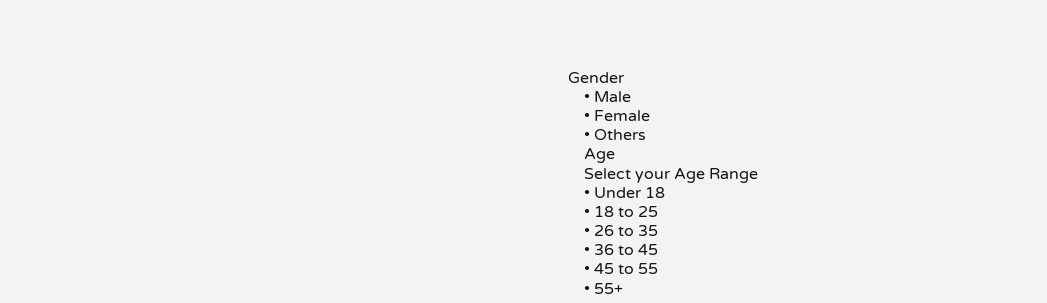Gender
    • Male
    • Female
    • Others
    Age
    Select your Age Range
    • Under 18
    • 18 to 25
    • 26 to 35
    • 36 to 45
    • 45 to 55
    • 55+